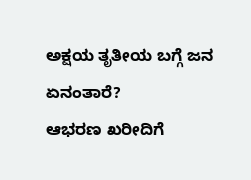ಅಕ್ಷಯ ತೃತೀಯ ಬಗ್ಗೆ ಜನ ಏನಂತಾರೆ?
ಆಭರಣ ಖರೀದಿಗೆ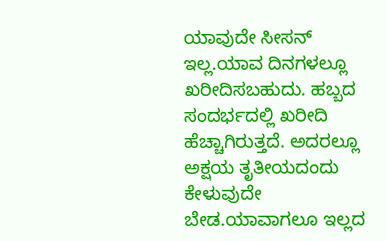ಯಾವುದೇ ಸೀಸನ್ ಇಲ್ಲ.ಯಾವ ದಿನಗಳಲ್ಲೂ ಖರೀದಿಸಬಹುದು. ಹಬ್ಬದ ಸಂದರ್ಭದಲ್ಲಿ ಖರೀದಿ ಹೆಚ್ಚಾಗಿರುತ್ತದೆ. ಅದರಲ್ಲೂ ಅಕ್ಷಯ ತೃತೀಯದಂದು ಕೇಳುವುದೇ ಬೇಡ.ಯಾವಾಗಲೂ ಇಲ್ಲದ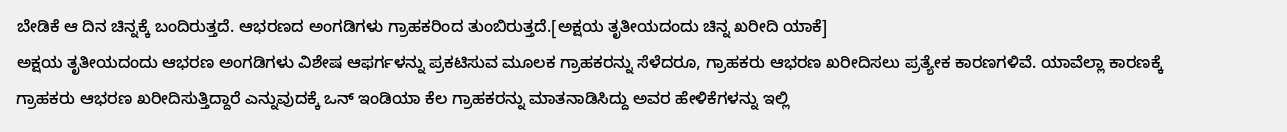ಬೇಡಿಕೆ ಆ ದಿನ ಚಿನ್ನಕ್ಕೆ ಬಂದಿರುತ್ತದೆ. ಆಭರಣದ ಅಂಗಡಿಗಳು ಗ್ರಾಹಕರಿಂದ ತುಂಬಿರುತ್ತದೆ.[ಅಕ್ಷಯ ತೃತೀಯದಂದು ಚಿನ್ನ ಖರೀದಿ ಯಾಕೆ]
ಅಕ್ಷಯ ತೃತೀಯದಂದು ಆಭರಣ ಅಂಗಡಿಗಳು ವಿಶೇಷ ಆಫರ್ಗಳನ್ನು ಪ್ರಕಟಿಸುವ ಮೂಲಕ ಗ್ರಾಹಕರನ್ನು ಸೆಳೆದರೂ, ಗ್ರಾಹಕರು ಆಭರಣ ಖರೀದಿಸಲು ಪ್ರತ್ಯೇಕ ಕಾರಣಗಳಿವೆ. ಯಾವೆಲ್ಲಾ ಕಾರಣಕ್ಕೆ ಗ್ರಾಹಕರು ಆಭರಣ ಖರೀದಿಸುತ್ತಿದ್ದಾರೆ ಎನ್ನುವುದಕ್ಕೆ ಒನ್ ಇಂಡಿಯಾ ಕೆಲ ಗ್ರಾಹಕರನ್ನು ಮಾತನಾಡಿಸಿದ್ದು ಅವರ ಹೇಳಿಕೆಗಳನ್ನು ಇಲ್ಲಿ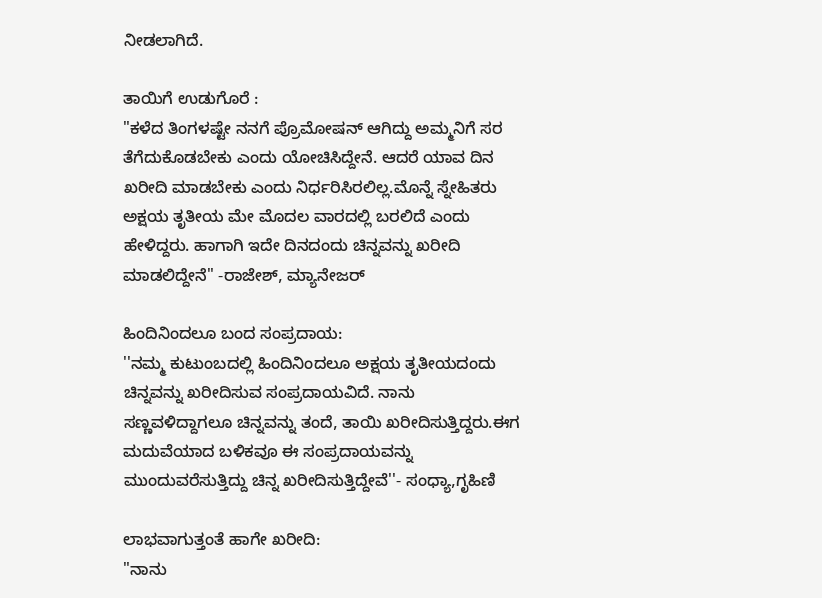ನೀಡಲಾಗಿದೆ.

ತಾಯಿಗೆ ಉಡುಗೊರೆ :
"ಕಳೆದ ತಿಂಗಳಷ್ಟೇ ನನಗೆ ಪ್ರೊಮೋಷನ್ ಆಗಿದ್ದು ಅಮ್ಮನಿಗೆ ಸರ ತೆಗೆದುಕೊಡಬೇಕು ಎಂದು ಯೋಚಿಸಿದ್ದೇನೆ. ಆದರೆ ಯಾವ ದಿನ ಖರೀದಿ ಮಾಡಬೇಕು ಎಂದು ನಿರ್ಧರಿಸಿರಲಿಲ್ಲ.ಮೊನ್ನೆ ಸ್ನೇಹಿತರು ಅಕ್ಷಯ ತೃತೀಯ ಮೇ ಮೊದಲ ವಾರದಲ್ಲಿ ಬರಲಿದೆ ಎಂದು ಹೇಳಿದ್ದರು. ಹಾಗಾಗಿ ಇದೇ ದಿನದಂದು ಚಿನ್ನವನ್ನು ಖರೀದಿ ಮಾಡಲಿದ್ದೇನೆ" -ರಾಜೇಶ್, ಮ್ಯಾನೇಜರ್

ಹಿಂದಿನಿಂದಲೂ ಬಂದ ಸಂಪ್ರದಾಯ:
''ನಮ್ಮ ಕುಟುಂಬದಲ್ಲಿ ಹಿಂದಿನಿಂದಲೂ ಅಕ್ಷಯ ತೃತೀಯದಂದು ಚಿನ್ನವನ್ನು ಖರೀದಿಸುವ ಸಂಪ್ರದಾಯವಿದೆ. ನಾನು ಸಣ್ಣವಳಿದ್ದಾಗಲೂ ಚಿನ್ನವನ್ನು ತಂದೆ, ತಾಯಿ ಖರೀದಿಸುತ್ತಿದ್ದರು.ಈಗ ಮದುವೆಯಾದ ಬಳಿಕವೂ ಈ ಸಂಪ್ರದಾಯವನ್ನು ಮುಂದುವರೆಸುತ್ತಿದ್ದು ಚಿನ್ನ ಖರೀದಿಸುತ್ತಿದ್ದೇವೆ''- ಸಂಧ್ಯಾ,ಗೃಹಿಣಿ

ಲಾಭವಾಗುತ್ತಂತೆ ಹಾಗೇ ಖರೀದಿ:
"ನಾನು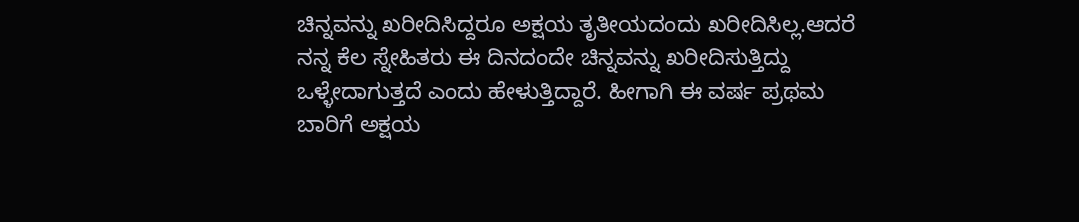ಚಿನ್ನವನ್ನು ಖರೀದಿಸಿದ್ದರೂ ಅಕ್ಷಯ ತೃತೀಯದಂದು ಖರೀದಿಸಿಲ್ಲ.ಆದರೆ ನನ್ನ ಕೆಲ ಸ್ನೇಹಿತರು ಈ ದಿನದಂದೇ ಚಿನ್ನವನ್ನು ಖರೀದಿಸುತ್ತಿದ್ದು ಒಳ್ಳೇದಾಗುತ್ತದೆ ಎಂದು ಹೇಳುತ್ತಿದ್ದಾರೆ. ಹೀಗಾಗಿ ಈ ವರ್ಷ ಪ್ರಥಮ ಬಾರಿಗೆ ಅಕ್ಷಯ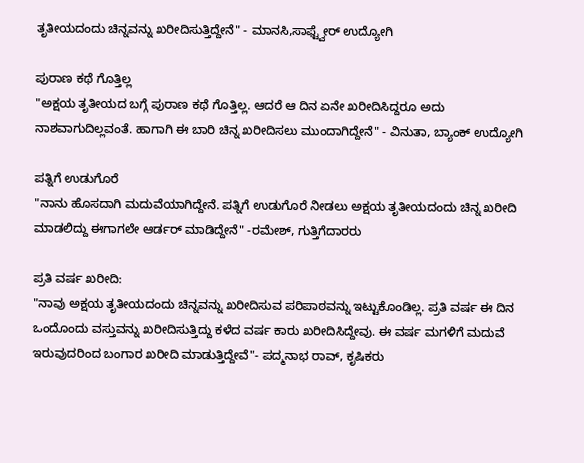ತೃತೀಯದಂದು ಚಿನ್ನವನ್ನು ಖರೀದಿಸುತ್ತಿದ್ದೇನೆ" - ಮಾನಸಿ,ಸಾಫ್ಟ್ವೇರ್ ಉದ್ಯೋಗಿ

ಪುರಾಣ ಕಥೆ ಗೊತ್ತಿಲ್ಲ
"ಅಕ್ಷಯ ತೃತೀಯದ ಬಗ್ಗೆ ಪುರಾಣ ಕಥೆ ಗೊತ್ತಿಲ್ಲ. ಆದರೆ ಆ ದಿನ ಏನೇ ಖರೀದಿಸಿದ್ದರೂ ಅದು ನಾಶವಾಗುದಿಲ್ಲವಂತೆ. ಹಾಗಾಗಿ ಈ ಬಾರಿ ಚಿನ್ನ ಖರೀದಿಸಲು ಮುಂದಾಗಿದ್ದೇನೆ" - ವಿನುತಾ, ಬ್ಯಾಂಕ್ ಉದ್ಯೋಗಿ

ಪತ್ನಿಗೆ ಉಡುಗೊರೆ
"ನಾನು ಹೊಸದಾಗಿ ಮದುವೆಯಾಗಿದ್ದೇನೆ. ಪತ್ನಿಗೆ ಉಡುಗೊರೆ ನೀಡಲು ಅಕ್ಷಯ ತೃತೀಯದಂದು ಚಿನ್ನ ಖರೀದಿ ಮಾಡಲಿದ್ದು ಈಗಾಗಲೇ ಆರ್ಡರ್ ಮಾಡಿದ್ದೇನೆ" -ರಮೇಶ್, ಗುತ್ತಿಗೆದಾರರು

ಪ್ರತಿ ವರ್ಷ ಖರೀದಿ:
"ನಾವು ಅಕ್ಷಯ ತೃತೀಯದಂದು ಚಿನ್ನವನ್ನು ಖರೀದಿಸುವ ಪರಿಪಾಠವನ್ನು ಇಟ್ಟುಕೊಂಡಿಲ್ಲ. ಪ್ರತಿ ವರ್ಷ ಈ ದಿನ ಒಂದೊಂದು ವಸ್ತುವನ್ನು ಖರೀದಿಸುತ್ತಿದ್ದು ಕಳೆದ ವರ್ಷ ಕಾರು ಖರೀದಿಸಿದ್ದೇವು. ಈ ವರ್ಷ ಮಗಳಿಗೆ ಮದುವೆ ಇರುವುದರಿಂದ ಬಂಗಾರ ಖರೀದಿ ಮಾಡುತ್ತಿದ್ದೇವೆ"- ಪದ್ಮನಾಭ ರಾವ್, ಕೃಷಿಕರು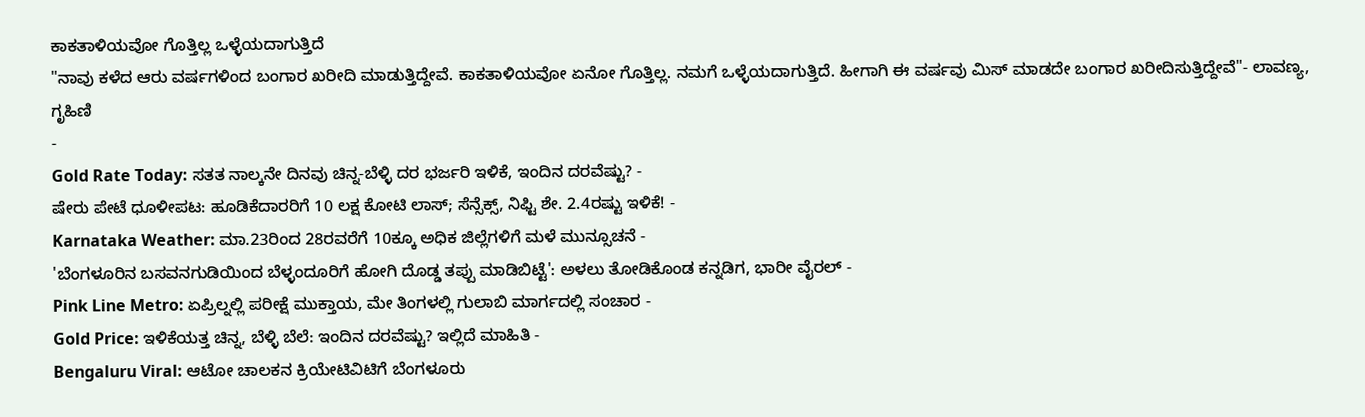ಕಾಕತಾಳಿಯವೋ ಗೊತ್ತಿಲ್ಲ ಒಳ್ಳೆಯದಾಗುತ್ತಿದೆ
"ನಾವು ಕಳೆದ ಆರು ವರ್ಷಗಳಿಂದ ಬಂಗಾರ ಖರೀದಿ ಮಾಡುತ್ತಿದ್ದೇವೆ. ಕಾಕತಾಳಿಯವೋ ಏನೋ ಗೊತ್ತಿಲ್ಲ. ನಮಗೆ ಒಳ್ಳೆಯದಾಗುತ್ತಿದೆ. ಹೀಗಾಗಿ ಈ ವರ್ಷವು ಮಿಸ್ ಮಾಡದೇ ಬಂಗಾರ ಖರೀದಿಸುತ್ತಿದ್ದೇವೆ"- ಲಾವಣ್ಯ, ಗೃಹಿಣಿ
-
Gold Rate Today: ಸತತ ನಾಲ್ಕನೇ ದಿನವು ಚಿನ್ನ-ಬೆಳ್ಳಿ ದರ ಭರ್ಜರಿ ಇಳಿಕೆ, ಇಂದಿನ ದರವೆಷ್ಟು? -
ಷೇರು ಪೇಟೆ ಧೂಳೀಪಟ: ಹೂಡಿಕೆದಾರರಿಗೆ 10 ಲಕ್ಷ ಕೋಟಿ ಲಾಸ್; ಸೆನ್ಸೆಕ್ಸ್, ನಿಫ್ಟಿ ಶೇ. 2.4ರಷ್ಟು ಇಳಿಕೆ! -
Karnataka Weather: ಮಾ.23ರಿಂದ 28ರವರೆಗೆ 10ಕ್ಕೂ ಅಧಿಕ ಜಿಲ್ಲೆಗಳಿಗೆ ಮಳೆ ಮುನ್ಸೂಚನೆ -
'ಬೆಂಗಳೂರಿನ ಬಸವನಗುಡಿಯಿಂದ ಬೆಳ್ಳಂದೂರಿಗೆ ಹೋಗಿ ದೊಡ್ಡ ತಪ್ಪು ಮಾಡಿಬಿಟ್ಟೆ': ಅಳಲು ತೋಡಿಕೊಂಡ ಕನ್ನಡಿಗ, ಭಾರೀ ವೈರಲ್ -
Pink Line Metro: ಏಪ್ರಿಲ್ನಲ್ಲಿ ಪರೀಕ್ಷೆ ಮುಕ್ತಾಯ, ಮೇ ತಿಂಗಳಲ್ಲಿ ಗುಲಾಬಿ ಮಾರ್ಗದಲ್ಲಿ ಸಂಚಾರ -
Gold Price: ಇಳಿಕೆಯತ್ತ ಚಿನ್ನ, ಬೆಳ್ಳಿ ಬೆಲೆ: ಇಂದಿನ ದರವೆಷ್ಟು? ಇಲ್ಲಿದೆ ಮಾಹಿತಿ -
Bengaluru Viral: ಆಟೋ ಚಾಲಕನ ಕ್ರಿಯೇಟಿವಿಟಿಗೆ ಬೆಂಗಳೂರು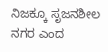ನಿಜಕ್ಕೂ ಸೃಜನಶೀಲ ನಗರ ಎಂದ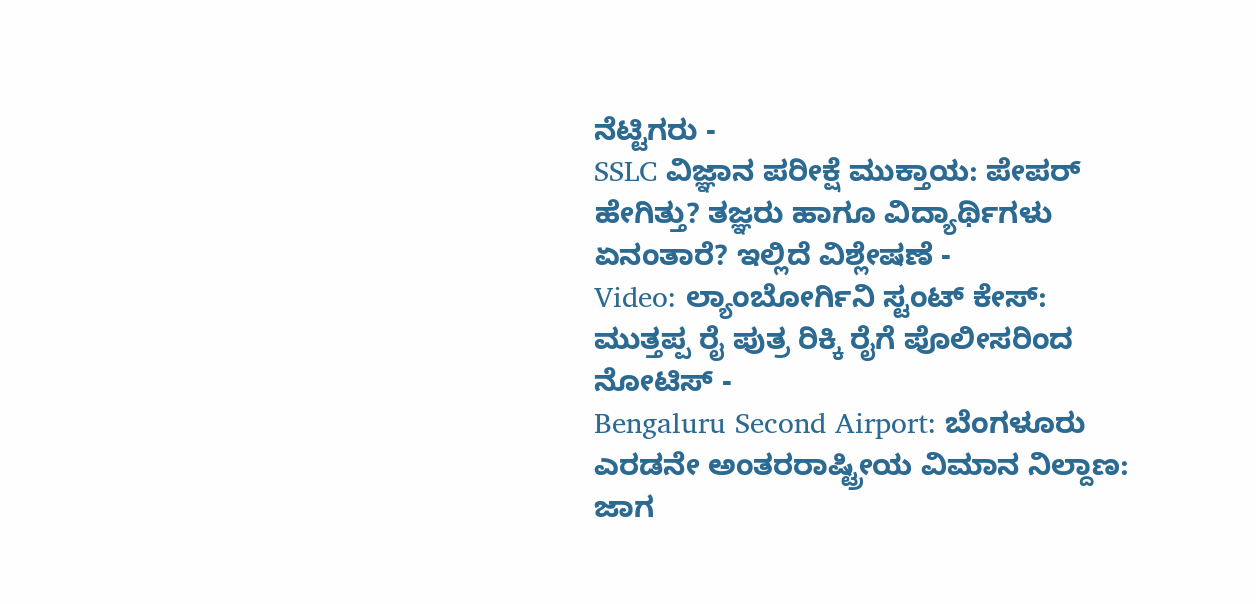ನೆಟ್ಟಿಗರು -
SSLC ವಿಜ್ಞಾನ ಪರೀಕ್ಷೆ ಮುಕ್ತಾಯ: ಪೇಪರ್ ಹೇಗಿತ್ತು? ತಜ್ಞರು ಹಾಗೂ ವಿದ್ಯಾರ್ಥಿಗಳು ಏನಂತಾರೆ? ಇಲ್ಲಿದೆ ವಿಶ್ಲೇಷಣೆ -
Video: ಲ್ಯಾಂಬೋರ್ಗಿನಿ ಸ್ಟಂಟ್ ಕೇಸ್: ಮುತ್ತಪ್ಪ ರೈ ಪುತ್ರ ರಿಕ್ಕಿ ರೈಗೆ ಪೊಲೀಸರಿಂದ ನೋಟಿಸ್ -
Bengaluru Second Airport: ಬೆಂಗಳೂರು ಎರಡನೇ ಅಂತರರಾಷ್ಟ್ರೀಯ ವಿಮಾನ ನಿಲ್ದಾಣ: ಜಾಗ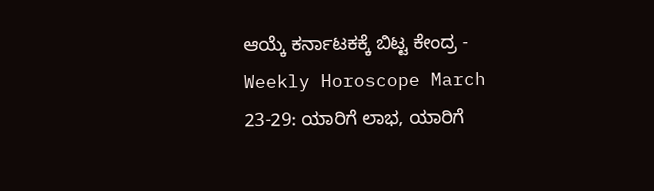ಆಯ್ಕೆ ಕರ್ನಾಟಕಕ್ಕೆ ಬಿಟ್ಟ ಕೇಂದ್ರ -
Weekly Horoscope March 23-29: ಯಾರಿಗೆ ಲಾಭ, ಯಾರಿಗೆ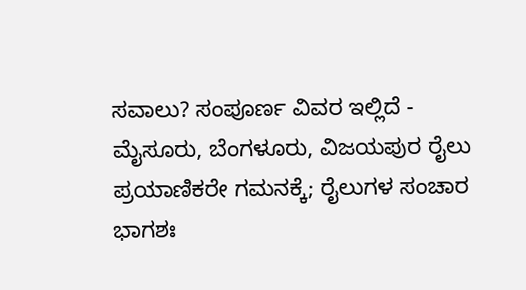ಸವಾಲು? ಸಂಪೂರ್ಣ ವಿವರ ಇಲ್ಲಿದೆ -
ಮೈಸೂರು, ಬೆಂಗಳೂರು, ವಿಜಯಪುರ ರೈಲು ಪ್ರಯಾಣಿಕರೇ ಗಮನಕ್ಕೆ; ರೈಲುಗಳ ಸಂಚಾರ ಭಾಗಶಃ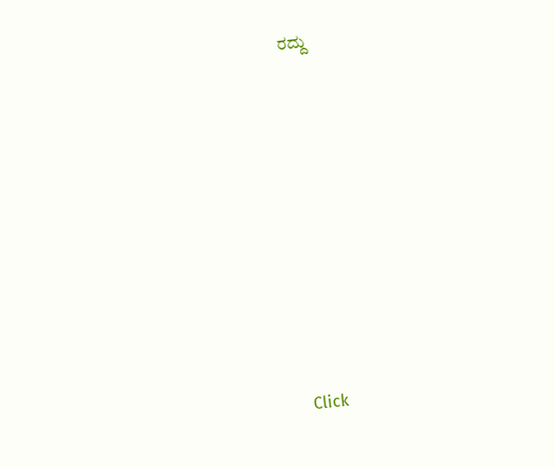ರದ್ದು












Click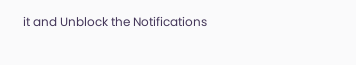it and Unblock the Notifications